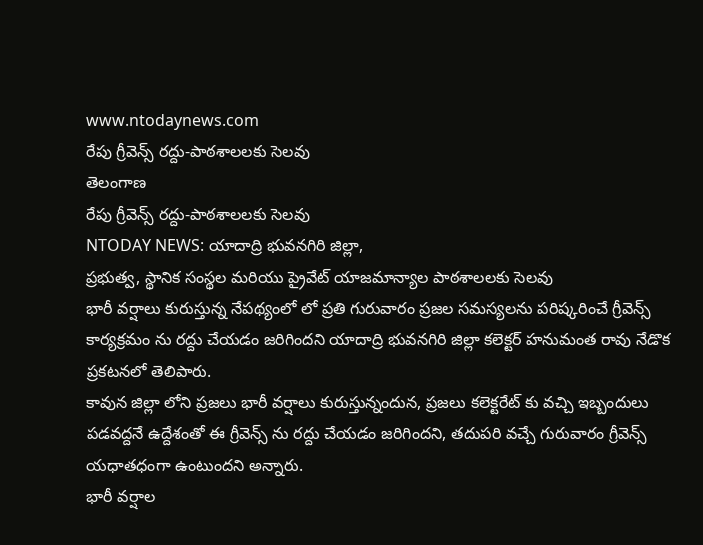www.ntodaynews.com
రేపు గ్రీవెన్స్ రద్దు-పాఠశాలలకు సెలవు
తెలంగాణ
రేపు గ్రీవెన్స్ రద్దు-పాఠశాలలకు సెలవు
NTODAY NEWS: యాదాద్రి భువనగిరి జిల్లా,
ప్రభుత్వ, స్థానిక సంస్థల మరియు ప్రైవేట్ యాజమాన్యాల పాఠశాలలకు సెలవు
భారీ వర్షాలు కురుస్తున్న నేపథ్యంలో లో ప్రతి గురువారం ప్రజల సమస్యలను పరిష్కరించే గ్రీవెన్స్ కార్యక్రమం ను రద్దు చేయడం జరిగిందని యాదాద్రి భువనగిరి జిల్లా కలెక్టర్ హనుమంత రావు నేడొక ప్రకటనలో తెలిపారు.
కావున జిల్లా లోని ప్రజలు భారీ వర్షాలు కురుస్తున్నందున, ప్రజలు కలెక్టరేట్ కు వచ్చి ఇబ్బందులు పడవద్దనే ఉద్దేశంతో ఈ గ్రీవెన్స్ ను రద్దు చేయడం జరిగిందని, తదుపరి వచ్చే గురువారం గ్రీవెన్స్ యధాతధంగా ఉంటుందని అన్నారు.
భారీ వర్షాల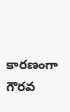కారణంగా గౌరవ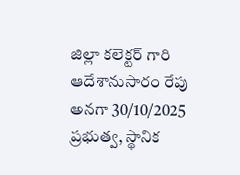జిల్లా కలెక్టర్ గారి ఆదేశానుసారం రేపు అనగా 30/10/2025 ప్రభుత్వ, స్థానిక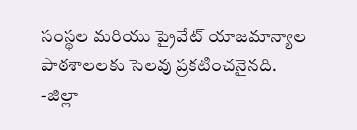సంస్థల మరియు ప్రైవేట్ యాజమాన్యాల పాఠశాలలకు సెలవు ప్రకటించనైనది.
-జిల్లా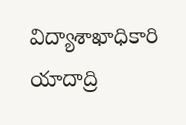విద్యాశాఖాధికారి
యాదాద్రి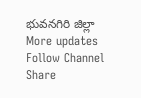భువనగిరి జిల్లా
More updates Follow Channel
Share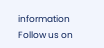information
Follow us on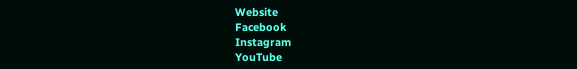Website
Facebook
Instagram
YouTube